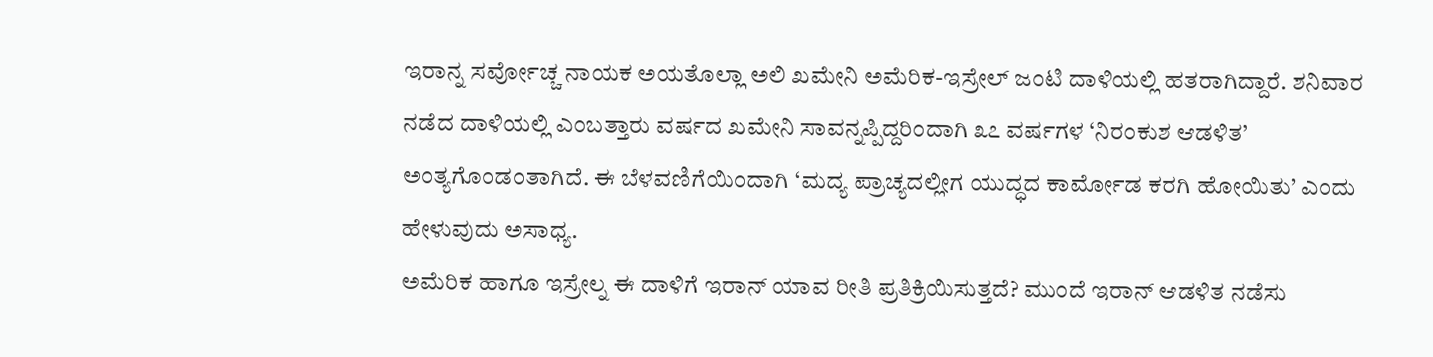ಇರಾನ್ನ ಸರ್ವೋಚ್ಚ ನಾಯಕ ಅಯತೊಲ್ಲಾ ಅಲಿ ಖಮೇನಿ ಅಮೆರಿಕ-ಇಸ್ರೇಲ್ ಜಂಟಿ ದಾಳಿಯಲ್ಲಿ ಹತರಾಗಿದ್ದಾರೆ. ಶನಿವಾರ ನಡೆದ ದಾಳಿಯಲ್ಲಿ ಎಂಬತ್ತಾರು ವರ್ಷದ ಖಮೇನಿ ಸಾವನ್ನಪ್ಪಿದ್ದರಿಂದಾಗಿ ೩೭ ವರ್ಷಗಳ ‘ನಿರಂಕುಶ ಆಡಳಿತ’ ಅಂತ್ಯಗೊಂಡಂತಾಗಿದೆ. ಈ ಬೆಳವಣಿಗೆಯಿಂದಾಗಿ ‘ಮದ್ಯ ಪ್ರಾಚ್ಯದಲ್ಲೀಗ ಯುದ್ಧದ ಕಾರ್ಮೋಡ ಕರಗಿ ಹೋಯಿತು’ ಎಂದು ಹೇಳುವುದು ಅಸಾಧ್ಯ.
ಅಮೆರಿಕ ಹಾಗೂ ಇಸ್ರೇಲ್ನ ಈ ದಾಳಿಗೆ ಇರಾನ್ ಯಾವ ರೀತಿ ಪ್ರತಿಕ್ರಿಯಿಸುತ್ತದೆ? ಮುಂದೆ ಇರಾನ್ ಆಡಳಿತ ನಡೆಸು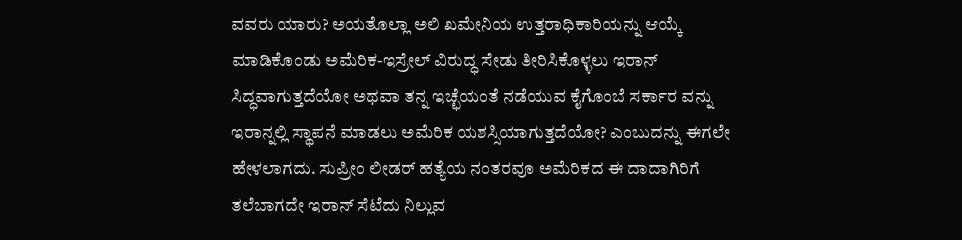ವವರು ಯಾರು? ಅಯತೊಲ್ಲಾ ಅಲಿ ಖಮೇನಿಯ ಉತ್ತರಾಧಿಕಾರಿಯನ್ನು ಆಯ್ಕೆ ಮಾಡಿಕೊಂಡು ಅಮೆರಿಕ-ಇಸ್ರೇಲ್ ವಿರುದ್ಧ ಸೇಡು ತೀರಿಸಿಕೊಳ್ಳಲು ಇರಾನ್ ಸಿದ್ಧವಾಗುತ್ತದೆಯೋ ಅಥವಾ ತನ್ನ ಇಚ್ಛೆಯಂತೆ ನಡೆಯುವ ಕೈಗೊಂಬೆ ಸರ್ಕಾರ ವನ್ನು ಇರಾನ್ನಲ್ಲಿ ಸ್ಥಾಪನೆ ಮಾಡಲು ಅಮೆರಿಕ ಯಶಸ್ಸಿಯಾಗುತ್ತದೆಯೋ? ಎಂಬುದನ್ನು ಈಗಲೇ ಹೇಳಲಾಗದು. ಸುಪ್ರೀಂ ಲೀಡರ್ ಹತ್ಯೆಯ ನಂತರವೂ ಅಮೆರಿಕದ ಈ ದಾದಾಗಿರಿಗೆ ತಲೆಬಾಗದೇ ಇರಾನ್ ಸೆಟೆದು ನಿಲ್ಲುವ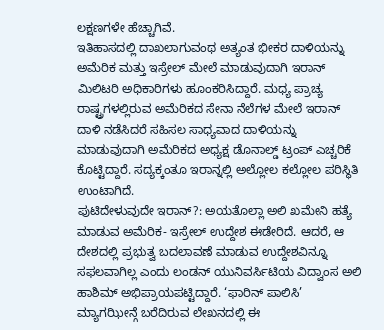ಲಕ್ಷಣಗಳೇ ಹೆಚ್ಚಾಗಿವೆ.
ಇತಿಹಾಸದಲ್ಲಿ ದಾಖಲಾಗುವಂಥ ಅತ್ಯಂತ ಭೀಕರ ದಾಳಿಯನ್ನು ಅಮೆರಿಕ ಮತ್ತು ಇಸ್ರೇಲ್ ಮೇಲೆ ಮಾಡುವುದಾಗಿ ಇರಾನ್ ಮಿಲಿಟರಿ ಅಧಿಕಾರಿಗಳು ಹೂಂಕರಿಸಿದ್ದಾರೆ. ಮಧ್ಯ ಪ್ರಾಚ್ಯ ರಾಷ್ಟ್ರಗಳಲ್ಲಿರುವ ಅಮೆರಿಕದ ಸೇನಾ ನೆಲೆಗಳ ಮೇಲೆ ಇರಾನ್ ದಾಳಿ ನಡೆಸಿದರೆ ಸಹಿಸಲ ಸಾಧ್ಯವಾದ ದಾಳಿಯನ್ನು ಮಾಡುವುದಾಗಿ ಅಮೆರಿಕದ ಅಧ್ಯಕ್ಷ ಡೊನಾಲ್ಡ್ ಟ್ರಂಪ್ ಎಚ್ಚರಿಕೆ ಕೊಟ್ಟಿದ್ದಾರೆ. ಸದ್ಯಕ್ಕಂತೂ ಇರಾನ್ನಲ್ಲಿ ಅಲ್ಲೋಲ ಕಲ್ಲೋಲ ಪರಿಸ್ಥಿತಿ ಉಂಟಾಗಿದೆ.
ಪುಟಿದೇಳುವುದೇ ಇರಾನ್?: ಅಯತೊಲ್ಲಾ ಅಲಿ ಖಮೇನಿ ಹತ್ಯೆ ಮಾಡುವ ಅಮೆರಿಕ- ಇಸ್ರೇಲ್ ಉದ್ದೇಶ ಈಡೇರಿದೆ. ಆದರೆ, ಆ ದೇಶದಲ್ಲಿ ಪ್ರಭುತ್ವ ಬದಲಾವಣೆ ಮಾಡುವ ಉದ್ದೇಶವಿನ್ನೂ ಸಫಲವಾಗಿಲ್ಲ ಎಂದು ಲಂಡನ್ ಯುನಿವರ್ಸಿಟಿಯ ವಿದ್ವಾಂಸ ಅಲಿ ಹಾಶಿಮ್ ಅಭಿಪ್ರಾಯಪಟ್ಟಿದ್ದಾರೆ. ‘ಫಾರಿನ್ ಪಾಲಿಸಿ’ ಮ್ಯಾಗಝೀನ್ಗೆ ಬರೆದಿರುವ ಲೇಖನದಲ್ಲಿ ಈ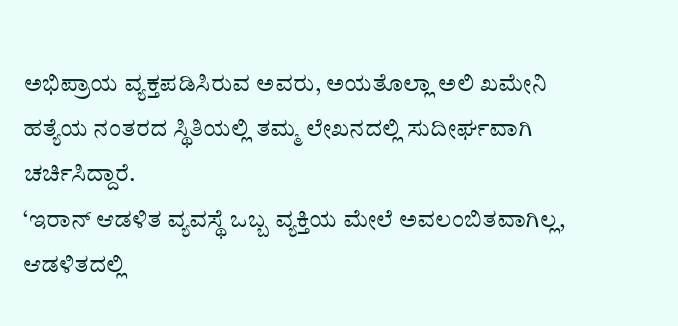ಅಭಿಪ್ರಾಯ ವ್ಯಕ್ತಪಡಿಸಿರುವ ಅವರು, ಅಯತೊಲ್ಲಾ ಅಲಿ ಖಮೇನಿ ಹತ್ಯೆಯ ನಂತರದ ಸ್ಥಿತಿಯಲ್ಲಿ ತಮ್ಮ ಲೇಖನದಲ್ಲಿ ಸುದೀರ್ಘವಾಗಿ ಚರ್ಚಿಸಿದ್ದಾರೆ.
‘ಇರಾನ್ ಆಡಳಿತ ವ್ಯವಸ್ಥೆ ಒಬ್ಬ ವ್ಯಕ್ತಿಯ ಮೇಲೆ ಅವಲಂಬಿತವಾಗಿಲ್ಲ, ಆಡಳಿತದಲ್ಲಿ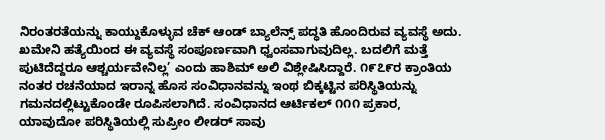ನಿರಂತರತೆಯನ್ನು ಕಾಯ್ದುಕೊಳ್ಳುವ ಚೆಕ್ ಆಂಡ್ ಬ್ಯಾಲೆನ್ಸ್ ಪದ್ಧತಿ ಹೊಂದಿರುವ ವ್ಯವಸ್ಥೆ ಅದು. ಖಮೇನಿ ಹತ್ಯೆಯಿಂದ ಈ ವ್ಯವಸ್ಥೆ ಸಂಪೂರ್ಣವಾಗಿ ಧ್ವಂಸವಾಗುವುದಿಲ್ಲ. ಬದಲಿಗೆ ಮತ್ತೆ ಪುಟಿದೆದ್ದರೂ ಆಶ್ಚರ್ಯವೇನಿಲ್ಲ’ ಎಂದು ಹಾಶಿಮ್ ಅಲಿ ವಿಶ್ಲೇಷಿಸಿದ್ದಾರೆ. ೧೯೭೯ರ ಕ್ರಾಂತಿಯ ನಂತರ ರಚನೆಯಾದ ಇರಾನ್ನ ಹೊಸ ಸಂವಿಧಾನವನ್ನು ಇಂಥ ಬಿಕ್ಕಟ್ಟಿನ ಪರಿಸ್ಥಿತಿಯನ್ನು ಗಮನದಲ್ಲಿಟ್ಟುಕೊಂಡೇ ರೂಪಿಸಲಾಗಿದೆ. ಸಂವಿಧಾನದ ಆರ್ಟಿಕಲ್ ೧೧೧ ಪ್ರಕಾರ, ಯಾವುದೋ ಪರಿಸ್ಥಿತಿಯಲ್ಲಿ ಸುಪ್ರೀಂ ಲೀಡರ್ ಸಾವು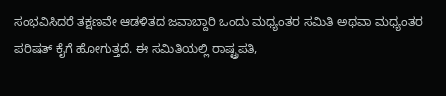ಸಂಭವಿಸಿದರೆ ತಕ್ಷಣವೇ ಆಡಳಿತದ ಜವಾಬ್ದಾರಿ ಒಂದು ಮಧ್ಯಂತರ ಸಮಿತಿ ಅಥವಾ ಮಧ್ಯಂತರ ಪರಿಷತ್ ಕೈಗೆ ಹೋಗುತ್ತದೆ. ಈ ಸಮಿತಿಯಲ್ಲಿ ರಾಷ್ಟ್ರಪತಿ,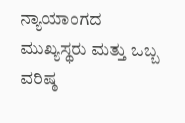ನ್ಯಾಯಾಂಗದ ಮುಖ್ಯಸ್ಥರು ಮತ್ತು ಒಬ್ಬ ವರಿಷ್ಠ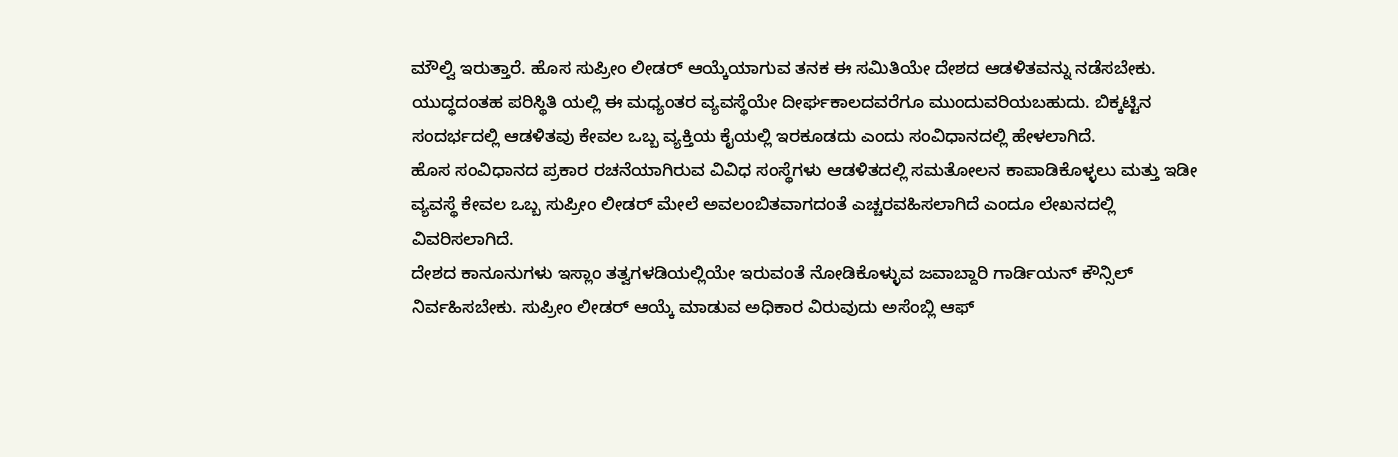ಮೌಲ್ವಿ ಇರುತ್ತಾರೆ. ಹೊಸ ಸುಪ್ರೀಂ ಲೀಡರ್ ಆಯ್ಕೆಯಾಗುವ ತನಕ ಈ ಸಮಿತಿಯೇ ದೇಶದ ಆಡಳಿತವನ್ನು ನಡೆಸಬೇಕು. ಯುದ್ಧದಂತಹ ಪರಿಸ್ಥಿತಿ ಯಲ್ಲಿ ಈ ಮಧ್ಯಂತರ ವ್ಯವಸ್ಥೆಯೇ ದೀರ್ಘಕಾಲದವರೆಗೂ ಮುಂದುವರಿಯಬಹುದು. ಬಿಕ್ಕಟ್ಟಿನ ಸಂದರ್ಭದಲ್ಲಿ ಆಡಳಿತವು ಕೇವಲ ಒಬ್ಬ ವ್ಯಕ್ತಿಯ ಕೈಯಲ್ಲಿ ಇರಕೂಡದು ಎಂದು ಸಂವಿಧಾನದಲ್ಲಿ ಹೇಳಲಾಗಿದೆ.
ಹೊಸ ಸಂವಿಧಾನದ ಪ್ರಕಾರ ರಚನೆಯಾಗಿರುವ ವಿವಿಧ ಸಂಸ್ಥೆಗಳು ಆಡಳಿತದಲ್ಲಿ ಸಮತೋಲನ ಕಾಪಾಡಿಕೊಳ್ಳಲು ಮತ್ತು ಇಡೀ ವ್ಯವಸ್ಥೆ ಕೇವಲ ಒಬ್ಬ ಸುಪ್ರೀಂ ಲೀಡರ್ ಮೇಲೆ ಅವಲಂಬಿತವಾಗದಂತೆ ಎಚ್ಚರವಹಿಸಲಾಗಿದೆ ಎಂದೂ ಲೇಖನದಲ್ಲಿ ವಿವರಿಸಲಾಗಿದೆ.
ದೇಶದ ಕಾನೂನುಗಳು ಇಸ್ಲಾಂ ತತ್ವಗಳಡಿಯಲ್ಲಿಯೇ ಇರುವಂತೆ ನೋಡಿಕೊಳ್ಳುವ ಜವಾಬ್ದಾರಿ ಗಾರ್ಡಿಯನ್ ಕೌನ್ಸಿಲ್ ನಿರ್ವಹಿಸಬೇಕು. ಸುಪ್ರೀಂ ಲೀಡರ್ ಆಯ್ಕೆ ಮಾಡುವ ಅಧಿಕಾರ ವಿರುವುದು ಅಸೆಂಬ್ಲಿ ಆಫ್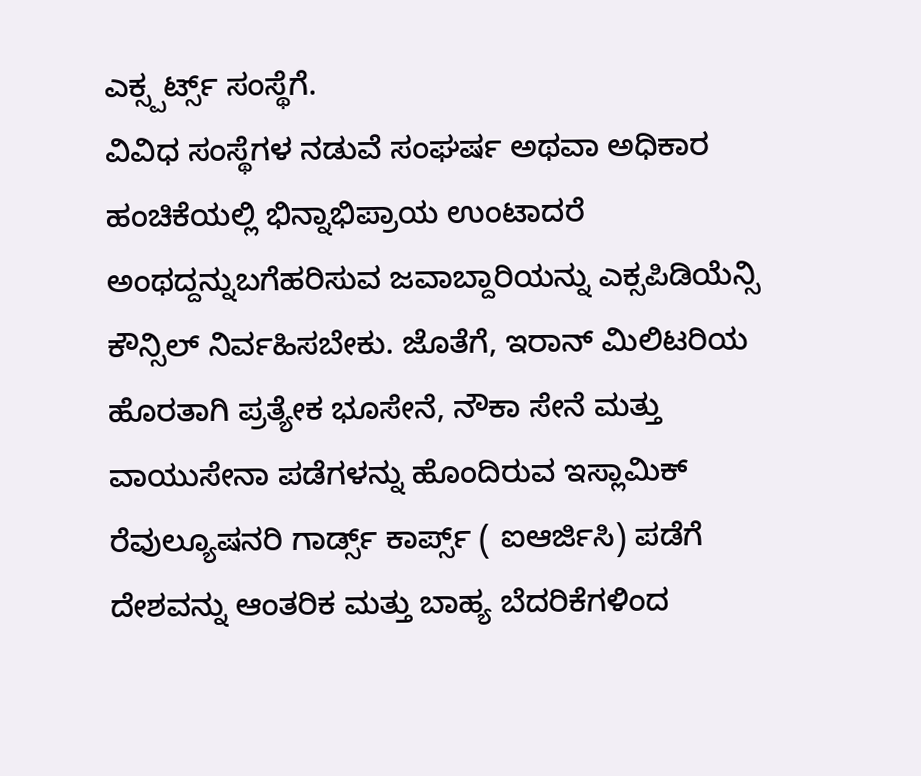ಎಕ್ಸ್ಪರ್ಟ್ಸ್ ಸಂಸ್ಥೆಗೆ.
ವಿವಿಧ ಸಂಸ್ಥೆಗಳ ನಡುವೆ ಸಂಘರ್ಷ ಅಥವಾ ಅಧಿಕಾರ ಹಂಚಿಕೆಯಲ್ಲಿ ಭಿನ್ನಾಭಿಪ್ರಾಯ ಉಂಟಾದರೆ ಅಂಥದ್ದನ್ನುಬಗೆಹರಿಸುವ ಜವಾಬ್ದಾರಿಯನ್ನು ಎಕ್ಸಪಿಡಿಯೆನ್ಸಿ ಕೌನ್ಸಿಲ್ ನಿರ್ವಹಿಸಬೇಕು. ಜೊತೆಗೆ, ಇರಾನ್ ಮಿಲಿಟರಿಯ ಹೊರತಾಗಿ ಪ್ರತ್ಯೇಕ ಭೂಸೇನೆ, ನೌಕಾ ಸೇನೆ ಮತ್ತು ವಾಯುಸೇನಾ ಪಡೆಗಳನ್ನು ಹೊಂದಿರುವ ಇಸ್ಲಾಮಿಕ್ ರೆವುಲ್ಯೂಷನರಿ ಗಾರ್ಡ್ಸ್ ಕಾರ್ಪ್ಸ್ ( ಐಆರ್ಜಿಸಿ) ಪಡೆಗೆ ದೇಶವನ್ನು ಆಂತರಿಕ ಮತ್ತು ಬಾಹ್ಯ ಬೆದರಿಕೆಗಳಿಂದ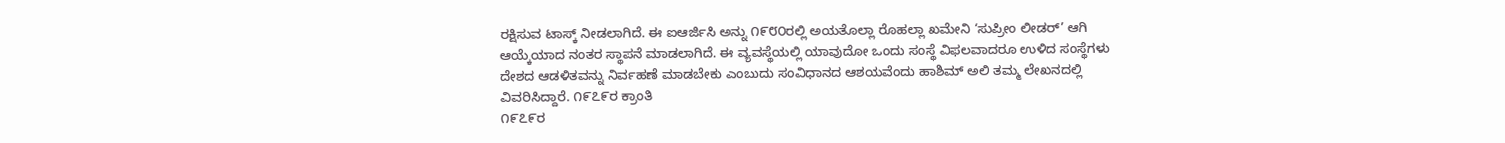ರಕ್ಷಿಸುವ ಟಾಸ್ಕ್ ನೀಡಲಾಗಿದೆ. ಈ ಐಆರ್ಜಿಸಿ ಅನ್ನು ೧೯೮೦ರಲ್ಲಿ ಅಯತೊಲ್ಲಾ ರೊಹಲ್ಲಾ ಖಮೇನಿ ‘ಸುಪ್ರೀಂ ಲೀಡರ್’ ಆಗಿ ಆಯ್ಕೆಯಾದ ನಂತರ ಸ್ಥಾಪನೆ ಮಾಡಲಾಗಿದೆ. ಈ ವ್ಯವಸ್ಥೆಯಲ್ಲಿ ಯಾವುದೋ ಒಂದು ಸಂಸ್ಥೆ ವಿಫಲವಾದರೂ ಉಳಿದ ಸಂಸ್ಥೆಗಳು ದೇಶದ ಆಡಳಿತವನ್ನು ನಿರ್ವಹಣೆ ಮಾಡಬೇಕು ಎಂಬುದು ಸಂವಿಧಾನದ ಆಶಯವೆಂದು ಹಾಶಿಮ್ ಅಲಿ ತಮ್ಮ ಲೇಖನದಲ್ಲಿ ವಿವರಿಸಿದ್ದಾರೆ. ೧೯೭೯ರ ಕ್ರಾಂತಿ
೧೯೭೯ರ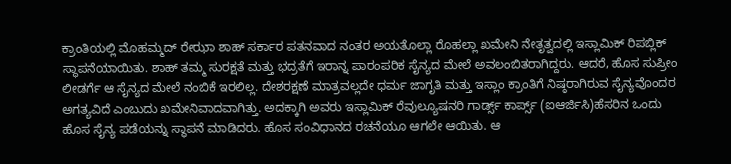ಕ್ರಾಂತಿಯಲ್ಲಿ ಮೊಹಮ್ಮದ್ ರೇಝಾ ಶಾಹ್ ಸರ್ಕಾರ ಪತನವಾದ ನಂತರ ಅಯತೊಲ್ಲಾ ರೊಹಲ್ಲಾ ಖಮೇನಿ ನೇತೃತ್ವದಲ್ಲಿ ಇಸ್ಲಾಮಿಕ್ ರಿಪಬ್ಲಿಕ್ ಸ್ಥಾಪನೆಯಾಯಿತು. ಶಾಹ್ ತಮ್ಮ ಸುರಕ್ಷತೆ ಮತ್ತು ಭದ್ರತೆಗೆ ಇರಾನ್ನ ಪಾರಂಪರಿಕ ಸೈನ್ಯದ ಮೇಲೆ ಅವಲಂಬಿತರಾಗಿದ್ದರು. ಆದರೆ, ಹೊಸ ಸುಪ್ರೀಂ ಲೀಡರ್ಗೆ ಆ ಸೈನ್ಯದ ಮೇಲೆ ನಂಬಿಕೆ ಇರಲಿಲ್ಲ. ದೇಶರಕ್ಷಣೆ ಮಾತ್ರವಲ್ಲದೇ ಧರ್ಮ ಜಾಗೃತಿ ಮತ್ತು ಇಸ್ಲಾಂ ಕ್ರಾಂತಿಗೆ ನಿಷ್ಠರಾಗಿರುವ ಸೈನ್ಯವೊಂದರ ಅಗತ್ಯವಿದೆ ಎಂಬುದು ಖಮೇನಿವಾದವಾಗಿತ್ತು. ಅದಕ್ಕಾಗಿ ಅವರು ಇಸ್ಲಾಮಿಕ್ ರೆವುಲ್ಯೂಷನರಿ ಗಾರ್ಡ್ಸ್ ಕಾರ್ಪ್ಸ್ (ಐಆರ್ಜಿಸಿ)ಹೆಸರಿನ ಒಂದು ಹೊಸ ಸೈನ್ಯ ಪಡೆಯನ್ನು ಸ್ಥಾಪನೆ ಮಾಡಿದರು. ಹೊಸ ಸಂವಿಧಾನದ ರಚನೆಯೂ ಆಗಲೇ ಆಯಿತು. ಆ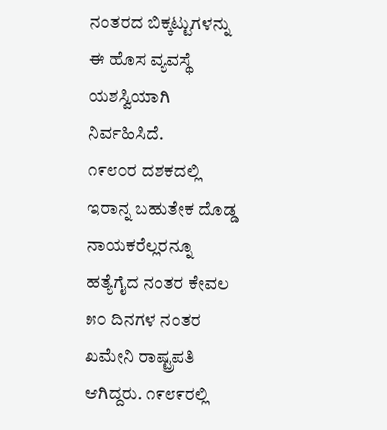ನಂತರದ ಬಿಕ್ಕಟ್ಟುಗಳನ್ನು ಈ ಹೊಸ ವ್ಯವಸ್ಥೆ ಯಶಸ್ವಿಯಾಗಿ ನಿರ್ವಹಿಸಿದೆ.
೧೯೮೦ರ ದಶಕದಲ್ಲಿ ಇರಾನ್ನ ಬಹುತೇಕ ದೊಡ್ಡ ನಾಯಕರೆಲ್ಲರನ್ನೂ ಹತ್ಯೆಗೈದ ನಂತರ ಕೇವಲ ೫೦ ದಿನಗಳ ನಂತರ ಖಮೇನಿ ರಾಷ್ಟ್ರಪತಿ ಆಗಿದ್ದರು. ೧೯೮೯ರಲ್ಲಿ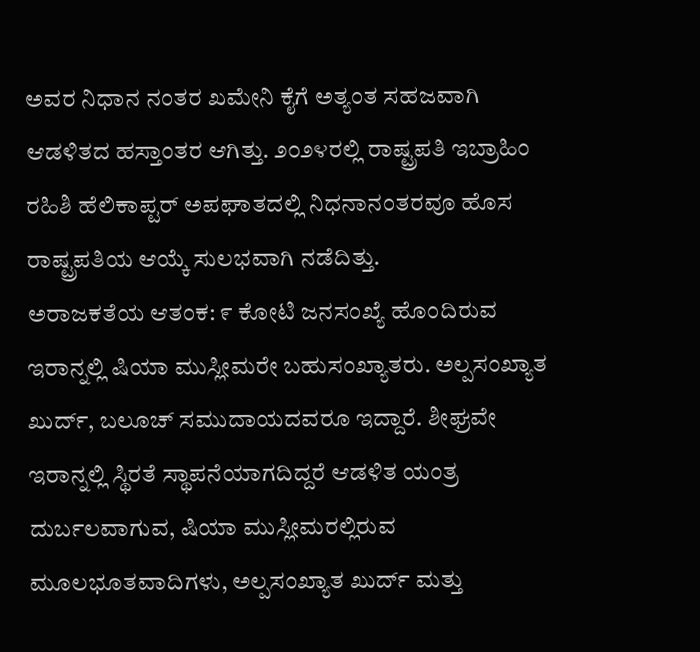ಅವರ ನಿಧಾನ ನಂತರ ಖಮೇನಿ ಕೈಗೆ ಅತ್ಯಂತ ಸಹಜವಾಗಿ ಆಡಳಿತದ ಹಸ್ತಾಂತರ ಆಗಿತ್ತು. ೨೦೨೪ರಲ್ಲಿ ರಾಷ್ಟ್ರಪತಿ ಇಬ್ರಾಹಿಂ ರಹಿಶಿ ಹೆಲಿಕಾಪ್ಟರ್ ಅಪಘಾತದಲ್ಲಿ ನಿಧನಾನಂತರವೂ ಹೊಸ ರಾಷ್ಟ್ರಪತಿಯ ಆಯ್ಕೆ ಸುಲಭವಾಗಿ ನಡೆದಿತ್ತು.
ಅರಾಜಕತೆಯ ಆತಂಕ: ೯ ಕೋಟಿ ಜನಸಂಖ್ಯೆ ಹೊಂದಿರುವ ಇರಾನ್ನಲ್ಲಿ ಷಿಯಾ ಮುಸ್ಲೀಮರೇ ಬಹುಸಂಖ್ಯಾತರು. ಅಲ್ಪಸಂಖ್ಯಾತ ಖುರ್ದ್, ಬಲೂಚ್ ಸಮುದಾಯದವರೂ ಇದ್ದಾರೆ. ಶೀಘ್ರವೇ ಇರಾನ್ನಲ್ಲಿ ಸ್ಥಿರತೆ ಸ್ಥಾಪನೆಯಾಗದಿದ್ದರೆ ಆಡಳಿತ ಯಂತ್ರ ದುರ್ಬಲವಾಗುವ, ಷಿಯಾ ಮುಸ್ಲೀಮರಲ್ಲಿರುವ ಮೂಲಭೂತವಾದಿಗಳು, ಅಲ್ಪಸಂಖ್ಯಾತ ಖುರ್ದ್ ಮತ್ತು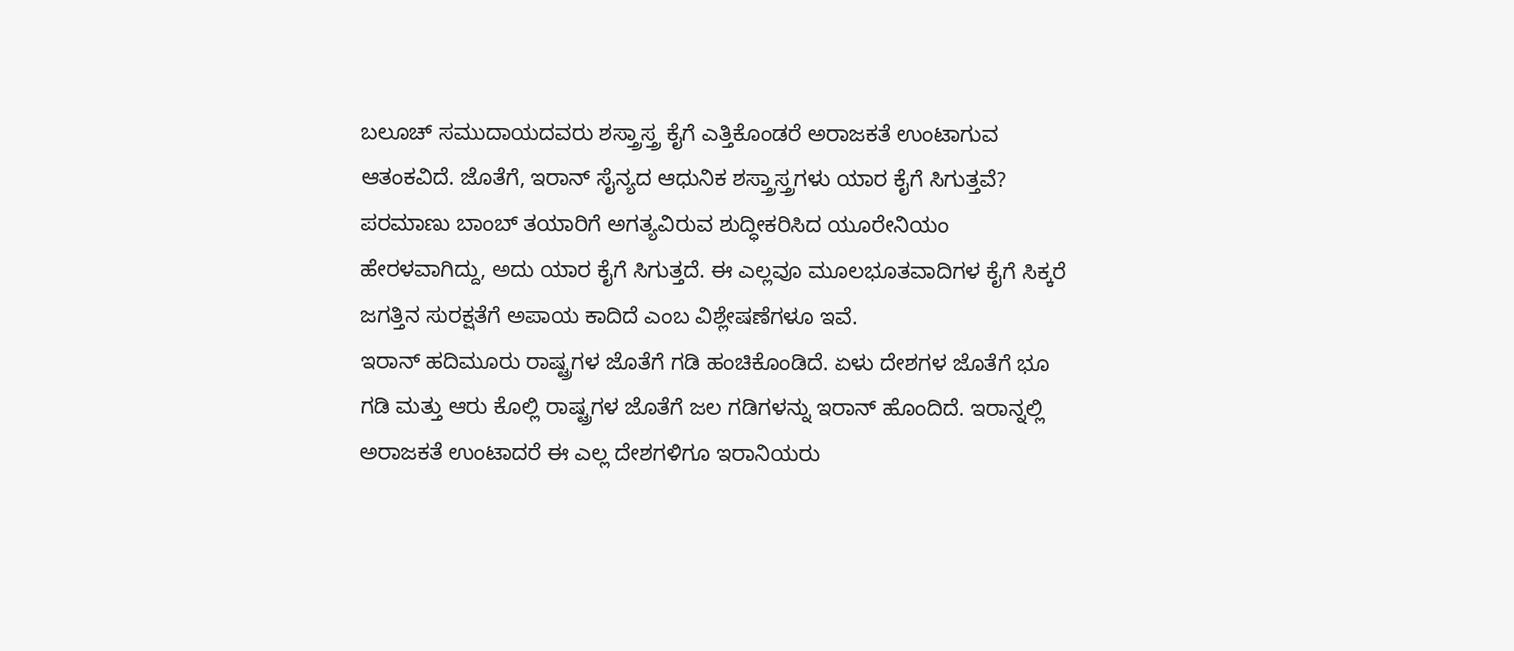ಬಲೂಚ್ ಸಮುದಾಯದವರು ಶಸ್ತ್ರಾಸ್ತ್ರ ಕೈಗೆ ಎತ್ತಿಕೊಂಡರೆ ಅರಾಜಕತೆ ಉಂಟಾಗುವ ಆತಂಕವಿದೆ. ಜೊತೆಗೆ, ಇರಾನ್ ಸೈನ್ಯದ ಆಧುನಿಕ ಶಸ್ತ್ರಾಸ್ತ್ರಗಳು ಯಾರ ಕೈಗೆ ಸಿಗುತ್ತವೆ? ಪರಮಾಣು ಬಾಂಬ್ ತಯಾರಿಗೆ ಅಗತ್ಯವಿರುವ ಶುದ್ಧೀಕರಿಸಿದ ಯೂರೇನಿಯಂ ಹೇರಳವಾಗಿದ್ದು, ಅದು ಯಾರ ಕೈಗೆ ಸಿಗುತ್ತದೆ. ಈ ಎಲ್ಲವೂ ಮೂಲಭೂತವಾದಿಗಳ ಕೈಗೆ ಸಿಕ್ಕರೆ ಜಗತ್ತಿನ ಸುರಕ್ಷತೆಗೆ ಅಪಾಯ ಕಾದಿದೆ ಎಂಬ ವಿಶ್ಲೇಷಣೆಗಳೂ ಇವೆ.
ಇರಾನ್ ಹದಿಮೂರು ರಾಷ್ಟ್ರಗಳ ಜೊತೆಗೆ ಗಡಿ ಹಂಚಿಕೊಂಡಿದೆ. ಏಳು ದೇಶಗಳ ಜೊತೆಗೆ ಭೂ ಗಡಿ ಮತ್ತು ಆರು ಕೊಲ್ಲಿ ರಾಷ್ಟ್ರಗಳ ಜೊತೆಗೆ ಜಲ ಗಡಿಗಳನ್ನು ಇರಾನ್ ಹೊಂದಿದೆ. ಇರಾನ್ನಲ್ಲಿ ಅರಾಜಕತೆ ಉಂಟಾದರೆ ಈ ಎಲ್ಲ ದೇಶಗಳಿಗೂ ಇರಾನಿಯರು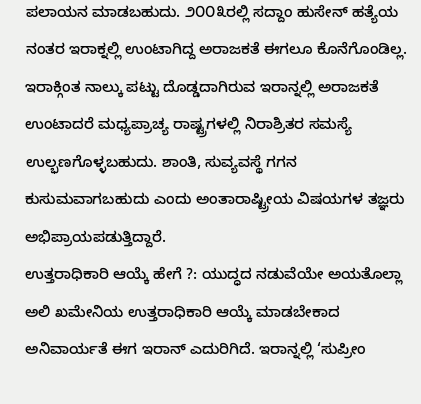ಪಲಾಯನ ಮಾಡಬಹುದು. ೨೦೦೩ರಲ್ಲಿ ಸದ್ದಾಂ ಹುಸೇನ್ ಹತ್ಯೆಯ ನಂತರ ಇರಾಕ್ನಲ್ಲಿ ಉಂಟಾಗಿದ್ದ ಅರಾಜಕತೆ ಈಗಲೂ ಕೊನೆಗೊಂಡಿಲ್ಲ. ಇರಾಕ್ಗಿಂತ ನಾಲ್ಕು ಪಟ್ಟು ದೊಡ್ಡದಾಗಿರುವ ಇರಾನ್ನಲ್ಲಿ ಅರಾಜಕತೆ ಉಂಟಾದರೆ ಮಧ್ಯಪ್ರಾಚ್ಯ ರಾಷ್ಟ್ರಗಳಲ್ಲಿ ನಿರಾಶ್ರಿತರ ಸಮಸ್ಯೆ ಉಲ್ಭಣಗೊಳ್ಳಬಹುದು. ಶಾಂತಿ, ಸುವ್ಯವಸ್ಥೆ ಗಗನ ಕುಸುಮವಾಗಬಹುದು ಎಂದು ಅಂತಾರಾಷ್ಟ್ರೀಯ ವಿಷಯಗಳ ತಜ್ಞರು ಅಭಿಪ್ರಾಯಪಡುತ್ತಿದ್ದಾರೆ.
ಉತ್ತರಾಧಿಕಾರಿ ಆಯ್ಕೆ ಹೇಗೆ ?: ಯುದ್ಧದ ನಡುವೆಯೇ ಅಯತೊಲ್ಲಾ ಅಲಿ ಖಮೇನಿಯ ಉತ್ತರಾಧಿಕಾರಿ ಆಯ್ಕೆ ಮಾಡಬೇಕಾದ ಅನಿವಾರ್ಯತೆ ಈಗ ಇರಾನ್ ಎದುರಿಗಿದೆ. ಇರಾನ್ನಲ್ಲಿ ‘ಸುಪ್ರೀಂ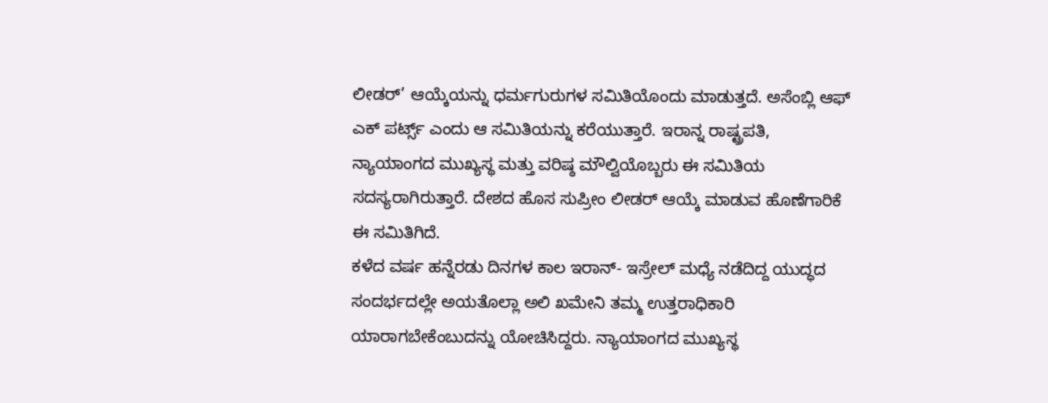ಲೀಡರ್’ ಆಯ್ಕೆಯನ್ನು ಧರ್ಮಗುರುಗಳ ಸಮಿತಿಯೊಂದು ಮಾಡುತ್ತದೆ. ಅಸೆಂಬ್ಲಿ ಆಫ್ ಎಕ್ ಪರ್ಟ್ಸ್ ಎಂದು ಆ ಸಮಿತಿಯನ್ನು ಕರೆಯುತ್ತಾರೆ. ಇರಾನ್ನ ರಾಷ್ಟ್ರಪತಿ, ನ್ಯಾಯಾಂಗದ ಮುಖ್ಯಸ್ಥ ಮತ್ತು ವರಿಷ್ಠ ಮೌಲ್ವಿಯೊಬ್ಬರು ಈ ಸಮಿತಿಯ ಸದಸ್ಯರಾಗಿರುತ್ತಾರೆ. ದೇಶದ ಹೊಸ ಸುಪ್ರೀಂ ಲೀಡರ್ ಆಯ್ಕೆ ಮಾಡುವ ಹೊಣೆಗಾರಿಕೆ ಈ ಸಮಿತಿಗಿದೆ.
ಕಳೆದ ವರ್ಷ ಹನ್ನೆರಡು ದಿನಗಳ ಕಾಲ ಇರಾನ್- ಇಸ್ರೇಲ್ ಮಧ್ಯೆ ನಡೆದಿದ್ದ ಯುದ್ಧದ ಸಂದರ್ಭದಲ್ಲೇ ಅಯತೊಲ್ಲಾ ಅಲಿ ಖಮೇನಿ ತಮ್ಮ ಉತ್ತರಾಧಿಕಾರಿ ಯಾರಾಗಬೇಕೆಂಬುದನ್ನು ಯೋಚಿಸಿದ್ದರು. ನ್ಯಾಯಾಂಗದ ಮುಖ್ಯಸ್ಥ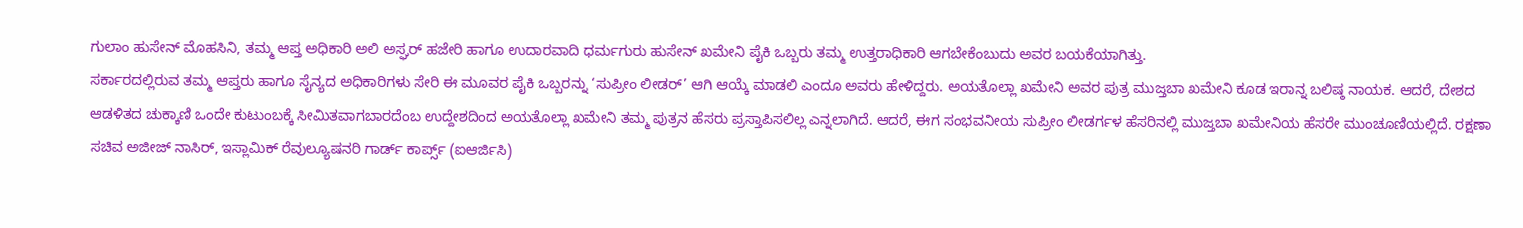ಗುಲಾಂ ಹುಸೇನ್ ಮೊಹಸಿನಿ, ತಮ್ಮ ಆಪ್ತ ಅಧಿಕಾರಿ ಅಲಿ ಅಸ್ಘರ್ ಹಜೇರಿ ಹಾಗೂ ಉದಾರವಾದಿ ಧರ್ಮಗುರು ಹುಸೇನ್ ಖಮೇನಿ ಪೈಕಿ ಒಬ್ಬರು ತಮ್ಮ ಉತ್ತರಾಧಿಕಾರಿ ಆಗಬೇಕೆಂಬುದು ಅವರ ಬಯಕೆಯಾಗಿತ್ತು.
ಸರ್ಕಾರದಲ್ಲಿರುವ ತಮ್ಮ ಆಪ್ತರು ಹಾಗೂ ಸೈನ್ಯದ ಅಧಿಕಾರಿಗಳು ಸೇರಿ ಈ ಮೂವರ ಪೈಕಿ ಒಬ್ಬರನ್ನು ‘ಸುಪ್ರೀಂ ಲೀಡರ್’ ಆಗಿ ಆಯ್ಕೆ ಮಾಡಲಿ ಎಂದೂ ಅವರು ಹೇಳಿದ್ದರು. ಅಯತೊಲ್ಲಾ ಖಮೇನಿ ಅವರ ಪುತ್ರ ಮುಜ್ತಬಾ ಖಮೇನಿ ಕೂಡ ಇರಾನ್ನ ಬಲಿಷ್ಠ ನಾಯಕ. ಆದರೆ, ದೇಶದ ಆಡಳಿತದ ಚುಕ್ಕಾಣಿ ಒಂದೇ ಕುಟುಂಬಕ್ಕೆ ಸೀಮಿತವಾಗಬಾರದೆಂಬ ಉದ್ದೇಶದಿಂದ ಅಯತೊಲ್ಲಾ ಖಮೇನಿ ತಮ್ಮ ಪುತ್ರನ ಹೆಸರು ಪ್ರಸ್ತಾಪಿಸಲಿಲ್ಲ ಎನ್ನಲಾಗಿದೆ. ಆದರೆ, ಈಗ ಸಂಭವನೀಯ ಸುಪ್ರೀಂ ಲೀಡರ್ಗಳ ಹೆಸರಿನಲ್ಲಿ ಮುಜ್ತಬಾ ಖಮೇನಿಯ ಹೆಸರೇ ಮುಂಚೂಣಿಯಲ್ಲಿದೆ. ರಕ್ಷಣಾ ಸಚಿವ ಅಜೀಜ್ ನಾಸಿರ್, ಇಸ್ಲಾಮಿಕ್ ರೆವುಲ್ಯೂಷನರಿ ಗಾರ್ಡ್ ಕಾರ್ಪ್ಸ್ (ಐಆರ್ಜಿಸಿ)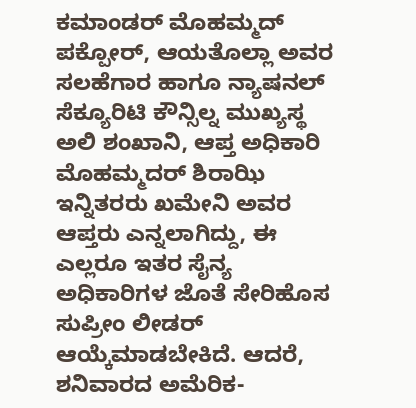ಕಮಾಂಡರ್ ಮೊಹಮ್ಮದ್ ಪಕ್ಪೋರ್, ಆಯತೊಲ್ಲಾ ಅವರ ಸಲಹೆಗಾರ ಹಾಗೂ ನ್ಯಾಷನಲ್ ಸೆಕ್ಯೂರಿಟಿ ಕೌನ್ಸಿಲ್ನ ಮುಖ್ಯಸ್ಥ ಅಲಿ ಶಂಖಾನಿ, ಆಪ್ತ ಅಧಿಕಾರಿ ಮೊಹಮ್ಮದರ್ ಶಿರಾಝಿ ಇನ್ನಿತರರು ಖಮೇನಿ ಅವರ ಆಪ್ತರು ಎನ್ನಲಾಗಿದ್ದು, ಈ ಎಲ್ಲರೂ ಇತರ ಸೈನ್ಯ ಅಧಿಕಾರಿಗಳ ಜೊತೆ ಸೇರಿಹೊಸ ಸುಪ್ರೀಂ ಲೀಡರ್ ಆಯ್ಕೆಮಾಡಬೇಕಿದೆ. ಆದರೆ, ಶನಿವಾರದ ಅಮೆರಿಕ-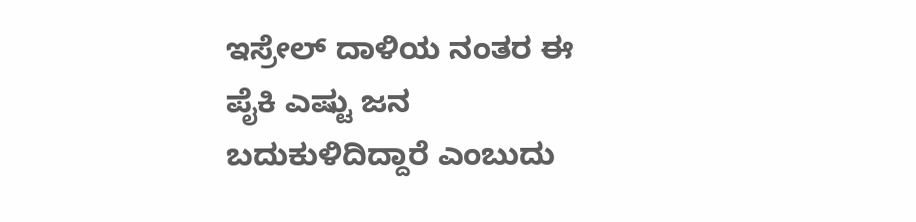ಇಸ್ರೇಲ್ ದಾಳಿಯ ನಂತರ ಈ ಪೈಕಿ ಎಷ್ಟು ಜನ ಬದುಕುಳಿದಿದ್ದಾರೆ ಎಂಬುದು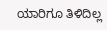ಯಾರಿಗೂ ತಿಳಿದಿಲ್ಲ